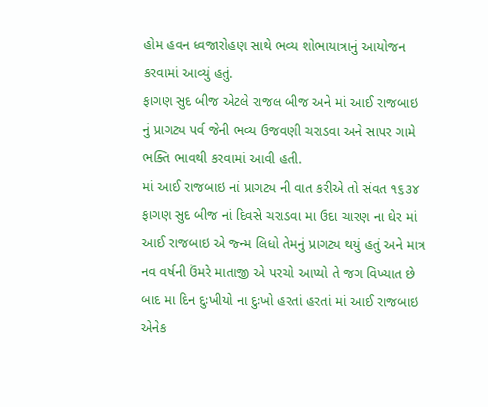હોમ હવન ધ્વજારોહણ સાથે ભવ્ય શોભાયાત્રાનું આયોજન કરવામાં આવ્યું હતું.
ફાગણ સુદ બીજ એટલે રાજલ બીજ અને માં આઈ રાજબાઇ નું પ્રાગટ્ય પર્વ જેની ભવ્ય ઉજવણી ચરાડવા અને સાપર ગામે ભક્તિ ભાવથી કરવામાં આવી હતી.
માં આઈ રાજબાઇ નાં પ્રાગટ્ય ની વાત કરીએ તો સંવત ૧૬૩૪ ફાગણ સુદ બીજ નાં દિવસે ચરાડવા મા ઉદા ચારણ ના ઘેર માં આઈ રાજબાઇ એ જ્ન્મ લિધો તેમનું પ્રાગટ્ય થયું હતું અને માત્ર નવ વર્ષની ઉંમરે માતાજી એ પરચો આપ્યો તે જગ વિખ્યાત છે બાદ મા દિન દુઃખીયો ના દુઃખો હરતાં હરતાં માં આઈ રાજબાઇ એનેક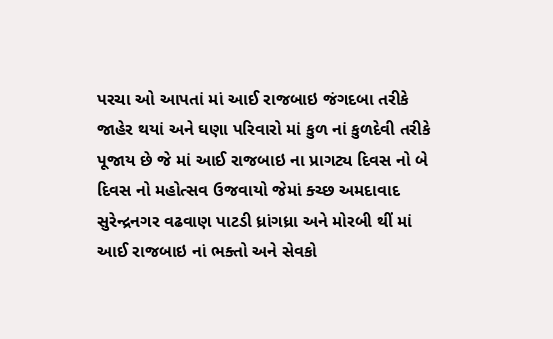પરચા ઓ આપતાં માં આઈ રાજબાઇ જંગદબા તરીકે જાહેર થયાં અને ઘણા પરિવારો માં કુળ નાં કુળદેવી તરીકે પૂજાય છે જે માં આઈ રાજબાઇ ના પ્રાગટ્ય દિવસ નો બે દિવસ નો મહોત્સવ ઉજવાયો જેમાં ક્ચ્છ અમદાવાદ સુરેન્દ્રનગર વઢવાણ પાટડી ધ્રાંગધ્રા અને મોરબી થીં માં આઈ રાજબાઇ નાં ભક્તો અને સેવકો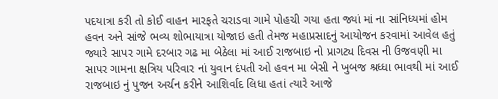પદયાત્રા કરી તો કોઈ વાહન મારફતે ચરાડવા ગામે પોહચી ગયા હતા જ્યાં માં ના સાંનિધ્યમાં હોમ હવન અને સાંજે ભવ્ય શોભાયાત્રા યોજાઇ હતી તેમજ મહાપ્રસાદનું આયોજન કરવામાં આવેલ હતું જ્યારે સાપર ગામે દરબાર ગઢ મા બેઠેલા માં આઈ રાજબાઇ નો પ્રાગટ્ય દિવસ ની ઉજવણી મા સાપર ગામના ક્ષત્રિય પરિવાર નાં યુવાન દંપતી ઓ હવન મા બેસી ને ખુબજ શ્રધ્ધા ભાવથી માં આઈ રાજબાઇ નું પુજન અર્ચન કરીને આશિર્વાદ લિધા હતાં ત્યારે આજે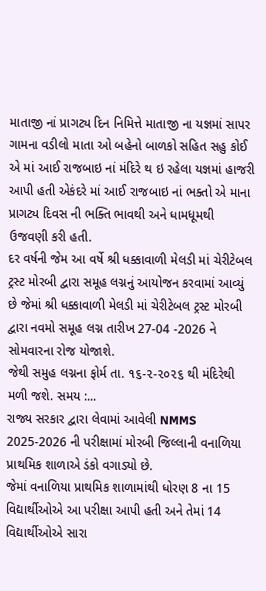માતાજી નાં પ્રાગટ્ય દિન નિમિત્તે માતાજી ના યજ્ઞમાં સાપર ગામના વડીલો માતા ઓ બહેનો બાળકો સહિત સહુ કોઈ એ માં આઈ રાજબાઇ નાં મંદિરે થ ઇ રહેલા યજ્ઞમાં હાજરી આપી હતી એકંદરે માં આઈ રાજબાઇ નાં ભક્તો એ માના પ્રાગટ્ય દિવસ ની ભક્તિ ભાવથી અને ધામધૂમથી ઉજવણી કરી હતી.
દર વર્ષની જેમ આ વર્ષે શ્રી ધક્કાવાળી મેલડી માં ચેરીટેબલ ટ્રસ્ટ મોરબી દ્વારા સમૂહ લગ્નનું આયોજન કરવામાં આવ્યું છે જેમાં શ્રી ધક્કાવાળી મેલડી માં ચેરીટેબલ ટ્રસ્ટ મોરબી દ્વારા નવમો સમૂહ લગ્ન તારીખ 27-04 -2026 ને સોમવારના રોજ યોજાશે.
જેથી સમુહ લગ્નના ફોર્મ તા. ૧૬-૨-૨૦૨૬ થી મંદિરેથી મળી જશે. સમય :...
રાજ્ય સરકાર દ્વારા લેવામાં આવેલી NMMS 2025-2026 ની પરીક્ષામાં મોરબી જિલ્લાની વનાળિયા પ્રાથમિક શાળાએ ડંકો વગાડ્યો છે.
જેમાં વનાળિયા પ્રાથમિક શાળામાંથી ધોરણ 8 ના 15 વિદ્યાર્થીઓએ આ પરીક્ષા આપી હતી અને તેમાં 14 વિદ્યાર્થીઓએ સારા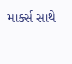માર્ક્સ સાથે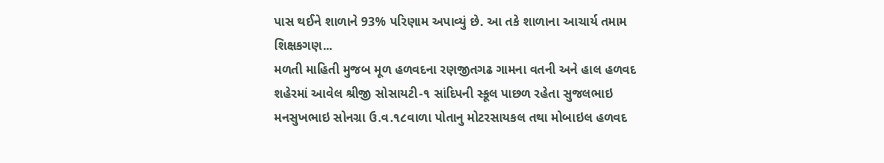પાસ થઈને શાળાને 93% પરિણામ અપાવ્યું છે. આ તકે શાળાના આચાર્ય તમામ શિક્ષકગણ...
મળતી માહિતી મુજબ મૂળ હળવદના રણજીતગઢ ગામના વતની અને હાલ હળવદ શહેરમાં આવેલ શ્રીજી સોસાયટી-૧ સાંદિપની સ્કૂલ પાછળ રહેતા સુજલભાઇ મનસુખભાઇ સોનગ્રા ઉ.વ.૧૮વાળા પોતાનુ મોટરસાયકલ તથા મોબાઇલ હળવદ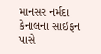માનસર નર્મદા કેનાલના સાઇફન પાસે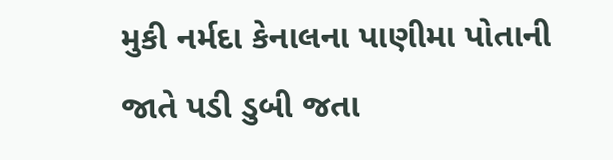મુકી નર્મદા કેનાલના પાણીમા પોતાની જાતે પડી ડુબી જતા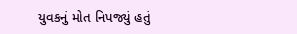યુવકનું મોત નિપજ્યું હતું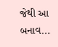જેથી આ બનાવ...